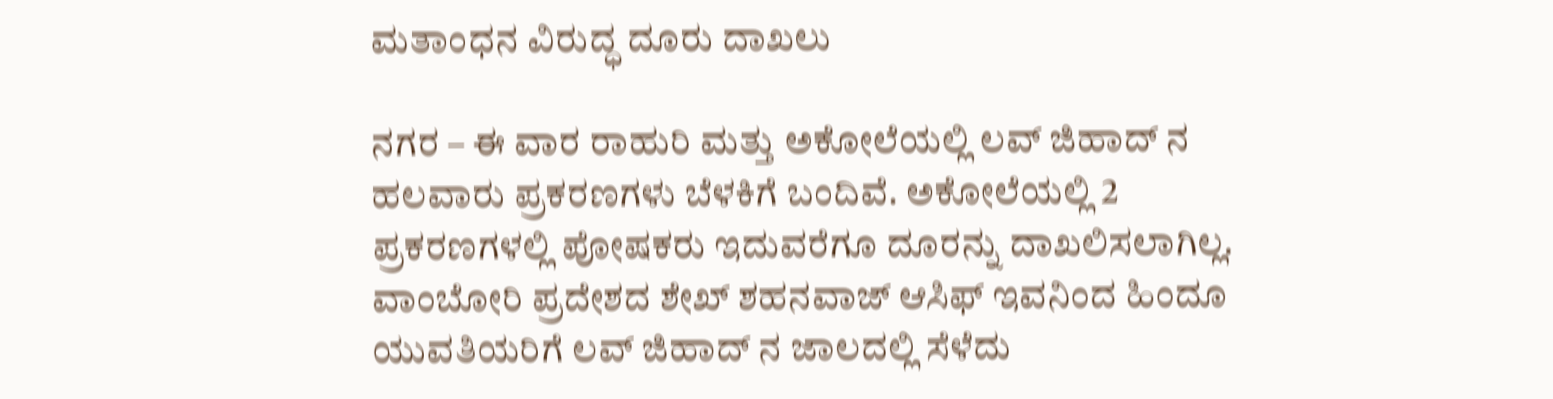ಮತಾಂಧನ ವಿರುದ್ಧ ದೂರು ದಾಖಲು

ನಗರ – ಈ ವಾರ ರಾಹುರಿ ಮತ್ತು ಅಕೋಲೆಯಲ್ಲಿ ಲವ್ ಜಿಹಾದ್ ನ ಹಲವಾರು ಪ್ರಕರಣಗಳು ಬೆಳಕಿಗೆ ಬಂದಿವೆ. ಅಕೋಲೆಯಲ್ಲಿ 2 ಪ್ರಕರಣಗಳಲ್ಲಿ ಪೋಷಕರು ಇದುವರೆಗೂ ದೂರನ್ನು ದಾಖಲಿಸಲಾಗಿಲ್ಲ. ವಾಂಬೋರಿ ಪ್ರದೇಶದ ಶೇಖ್ ಶಹನವಾಜ್ ಆಸಿಫ್ ಇವನಿಂದ ಹಿಂದೂ ಯುವತಿಯರಿಗೆ ಲವ್ ಜಿಹಾದ್ ನ ಜಾಲದಲ್ಲಿ ಸೆಳೆದು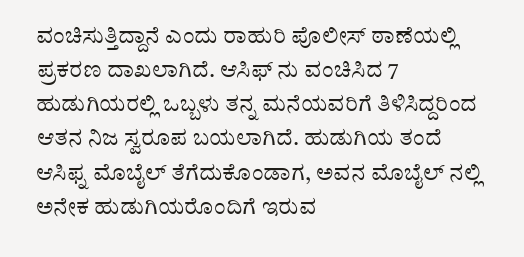ವಂಚಿಸುತ್ತಿದ್ದಾನೆ ಎಂದು ರಾಹುರಿ ಪೊಲೀಸ್ ಠಾಣೆಯಲ್ಲಿ ಪ್ರಕರಣ ದಾಖಲಾಗಿದೆ. ಆಸಿಫ್ ನು ವಂಚಿಸಿದ 7 ಹುಡುಗಿಯರಲ್ಲಿ ಒಬ್ಬಳು ತನ್ನ ಮನೆಯವರಿಗೆ ತಿಳಿಸಿದ್ದರಿಂದ ಆತನ ನಿಜ ಸ್ವರೂಪ ಬಯಲಾಗಿದೆ. ಹುಡುಗಿಯ ತಂದೆ ಆಸಿಫ್ನ ಮೊಬೈಲ್ ತೆಗೆದುಕೊಂಡಾಗ, ಅವನ ಮೊಬೈಲ್ ನಲ್ಲಿ ಅನೇಕ ಹುಡುಗಿಯರೊಂದಿಗೆ ಇರುವ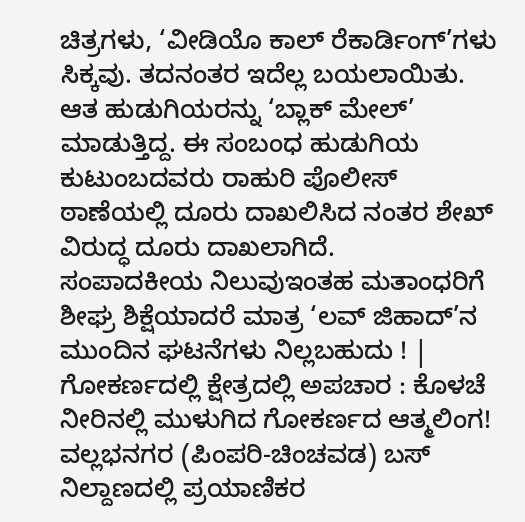ಚಿತ್ರಗಳು, ‘ವೀಡಿಯೊ ಕಾಲ್ ರೆಕಾರ್ಡಿಂಗ್’ಗಳು ಸಿಕ್ಕವು. ತದನಂತರ ಇದೆಲ್ಲ ಬಯಲಾಯಿತು. ಆತ ಹುಡುಗಿಯರನ್ನು ‘ಬ್ಲಾಕ್ ಮೇಲ್’ ಮಾಡುತ್ತಿದ್ದ. ಈ ಸಂಬಂಧ ಹುಡುಗಿಯ ಕುಟುಂಬದವರು ರಾಹುರಿ ಪೊಲೀಸ್ ಠಾಣೆಯಲ್ಲಿ ದೂರು ದಾಖಲಿಸಿದ ನಂತರ ಶೇಖ್ ವಿರುದ್ಧ ದೂರು ದಾಖಲಾಗಿದೆ.
ಸಂಪಾದಕೀಯ ನಿಲುವುಇಂತಹ ಮತಾಂಧರಿಗೆ ಶೀಘ್ರ ಶಿಕ್ಷೆಯಾದರೆ ಮಾತ್ರ ‘ಲವ್ ಜಿಹಾದ್’ನ ಮುಂದಿನ ಘಟನೆಗಳು ನಿಲ್ಲಬಹುದು ! |
ಗೋಕರ್ಣದಲ್ಲಿ ಕ್ಷೇತ್ರದಲ್ಲಿ ಅಪಚಾರ : ಕೊಳಚೆ ನೀರಿನಲ್ಲಿ ಮುಳುಗಿದ ಗೋಕರ್ಣದ ಆತ್ಮಲಿಂಗ!
ವಲ್ಲಭನಗರ (ಪಿಂಪರಿ-ಚಿಂಚವಡ) ಬಸ್ ನಿಲ್ದಾಣದಲ್ಲಿ ಪ್ರಯಾಣಿಕರ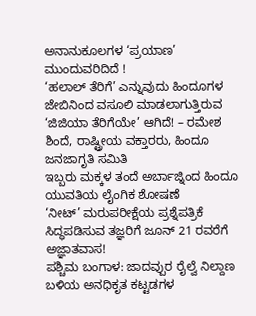ಅನಾನುಕೂಲಗಳ ‘ಪ್ರಯಾಣ’ ಮುಂದುವರಿದಿದೆ !
‘ಹಲಾಲ್ ತೆರಿಗೆ’ ಎನ್ನುವುದು ಹಿಂದೂಗಳ ಜೇಬಿನಿಂದ ವಸೂಲಿ ಮಾಡಲಾಗುತ್ತಿರುವ ‘ಜಿಜಿಯಾ ತೆರಿಗೆಯೇ’ ಆಗಿದೆ! – ರಮೇಶ ಶಿಂದೆ, ರಾಷ್ಟ್ರೀಯ ವಕ್ತಾರರು, ಹಿಂದೂ ಜನಜಾಗೃತಿ ಸಮಿತಿ
ಇಬ್ಬರು ಮಕ್ಕಳ ತಂದೆ ಅರ್ಬಾಜ್ನಿಂದ ಹಿಂದೂ ಯುವತಿಯ ಲೈಂಗಿಕ ಶೋಷಣೆ
‘ನೀಟ್’ ಮರುಪರೀಕ್ಷೆಯ ಪ್ರಶ್ನೆಪತ್ರಿಕೆ ಸಿದ್ಧಪಡಿಸುವ ತಜ್ಞರಿಗೆ ಜೂನ್ 21 ರವರೆಗೆ ಅಜ್ಞಾತವಾಸ!
ಪಶ್ಚಿಮ ಬಂಗಾಳ: ಜಾದವ್ಪುರ ರೈಲ್ವೆ ನಿಲ್ದಾಣ ಬಳಿಯ ಅನಧಿಕೃತ ಕಟ್ಟಡಗಳ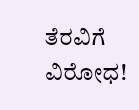ತೆರವಿಗೆ ವಿರೋಧ!